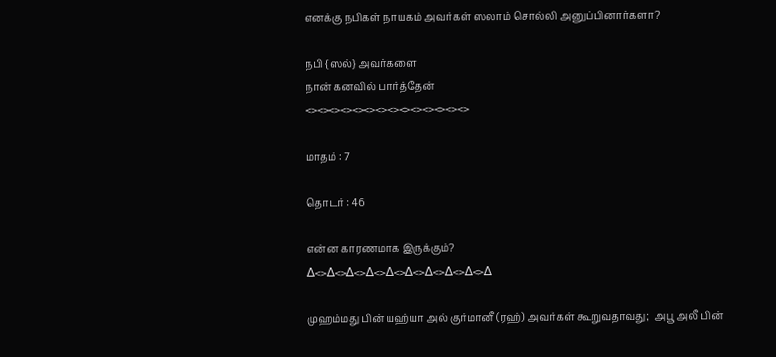எனக்கு நபிகள் நாயகம் அவர்கள் ஸலாம் சொல்லி அனுப்பினார்களா?

நபி {ஸல்} அவர்களை
நான் கனவில் பார்த்தேன்
<><><><><><><><><><><><><><>

மாதம் : 7

தொடர் : 46

என்ன காரணமாக இருக்கும்?
∆<>∆<>∆<>∆<>∆<>∆<>∆<>∆<>∆<>∆

முஹம்மது பின் யஹ்யா அல் குர்மானீ (ரஹ்) அவர்கள் கூறுவதாவது;  அபூ அலீ பின்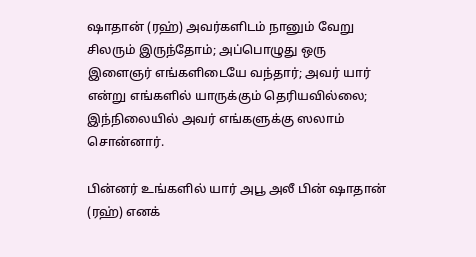ஷாதான் (ரஹ்) அவர்களிடம் நானும் வேறு சிலரும் இருந்தோம்; அப்பொழுது ஒரு இளைஞர் எங்களிடையே வந்தார்; அவர் யார் என்று எங்களில் யாருக்கும் தெரியவில்லை; இந்நிலையில் அவர் எங்களுக்கு ஸலாம் சொன்னார்.

பின்னர் உங்களில் யார் அபூ அலீ பின் ஷாதான் (ரஹ்) எனக்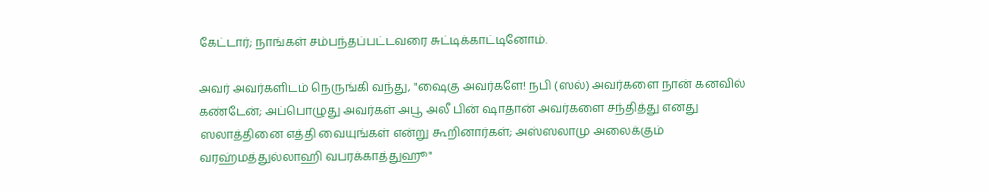கேட்டார்; நாங்கள் சம்பந்தப்பட்டவரை சுட்டிக்காட்டினோம்.

அவர் அவர்களிடம் நெருங்கி வந்து, "ஷைகு அவர்களே! நபி (ஸல்) அவர்களை நான் கனவில் கண்டேன்; அப்பொழுது அவர்கள் அபூ அலீ பின் ஷாதான் அவர்களை சந்தித்து எனது ஸலாத்தினை எத்தி வையுங்கள் என்று கூறினார்கள்; அஸ்ஸலாமு அலைக்கும் வரஹ்மத்துல்லாஹி வபரக்காத்துஹூ"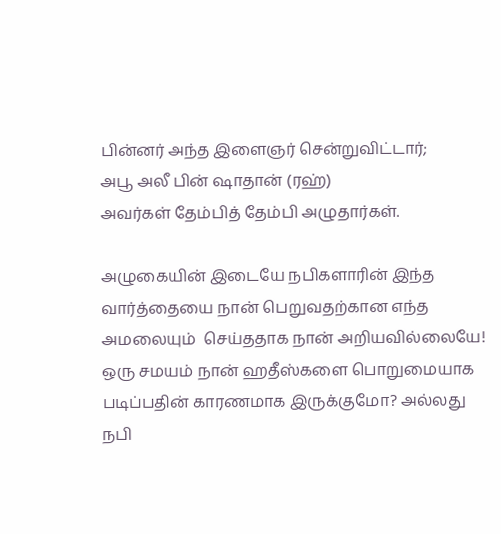பின்னர் அந்த இளைஞர் சென்றுவிட்டார்;
அபூ அலீ பின் ஷாதான் (ரஹ்)
அவர்கள் தேம்பித் தேம்பி அழுதார்கள்.

அழுகையின் இடையே நபிகளாரின் இந்த வார்த்தையை நான் பெறுவதற்கான எந்த அமலையும்  செய்ததாக நான் அறியவில்லையே! ஒரு சமயம் நான் ஹதீஸ்களை பொறுமையாக படிப்பதின் காரணமாக இருக்குமோ? அல்லது நபி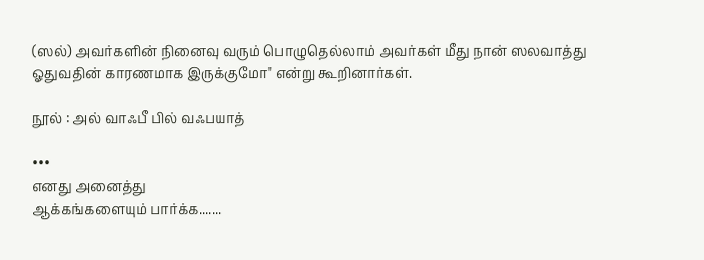(ஸல்) அவர்களின் நினைவு வரும் பொழுதெல்லாம் அவர்கள் மீது நான் ஸலவாத்து ஓதுவதின் காரணமாக இருக்குமோ" என்று கூறினார்கள்.

நூல் : அல் வாஃபீ பில் வஃபயாத்

•••
எனது அனைத்து
ஆக்கங்களையும் பார்க்க.......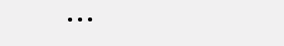•••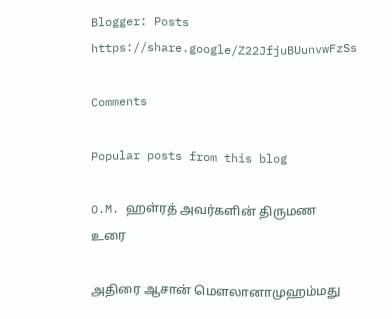Blogger: Posts https://share.google/Z22JfjuBUunvwFzSs

Comments

Popular posts from this blog

O.M. ஹள்ரத் அவர்களின் திருமண உரை

அதிரை ஆசான் மௌலானாமுஹம்மது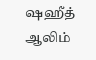ஷஹீத் ஆலிம்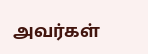அவர்கள்